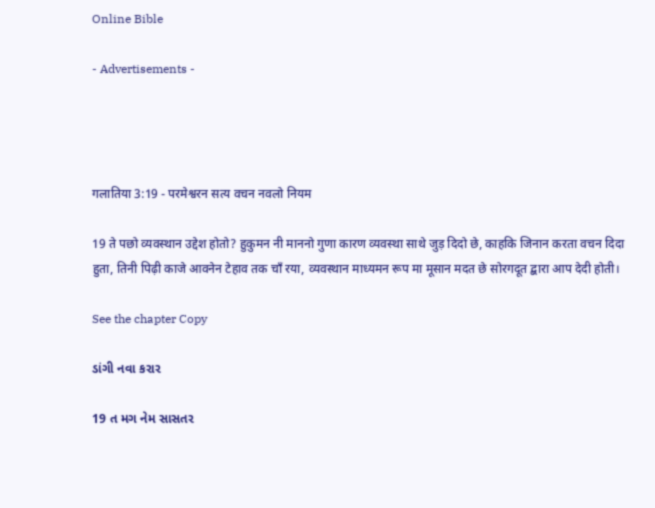Online Bible

- Advertisements -




गलातिया 3:19 - परमेश्वरन सत्य वचन नवलो नियम

19 ते पछो व्यवस्थान उद्देश होतो? हुकुमन नी माननो गुणा कारण व्यवस्था साथे जुड़ दिदो छे, काहकि जिनान करता वचन दिदा हुता, तिनी पिढ़ी काजे आवनेन टेहाव तक चाँ रया, व्यवस्थान माध्यमन रूप मा मूसान मदत छे सोरगदूत द्बारा आप देदी होती।

See the chapter Copy

ડાંગી નવા કરાર

19 ત મગ નેમ સાસતર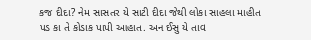કજ દીદા? નેમ સાસતર યે સાટી દીદા જેથી લોકા સાહલા માહીત પડ કા તે કોડાક પાપી આહાત. અન ઈસુ યે તાવ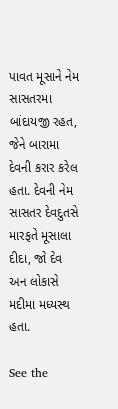પાવત મૂસાને નેમ સાસતરમા બાંદાયજી રહત, જેને બારામા દેવની કરાર કરેલ હતા. દેવની નેમ સાસતર દેવદુતસે મારફતે મૂસાલા દીદા, જો દેવ અન લોકાસે મદીમા મધ્યસ્થ હતા.

See the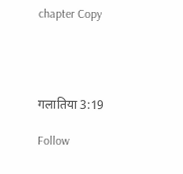chapter Copy




गलातिया 3:19

Follow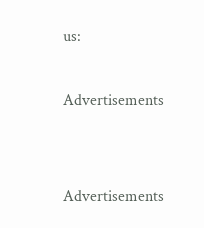us:

Advertisements


Advertisements